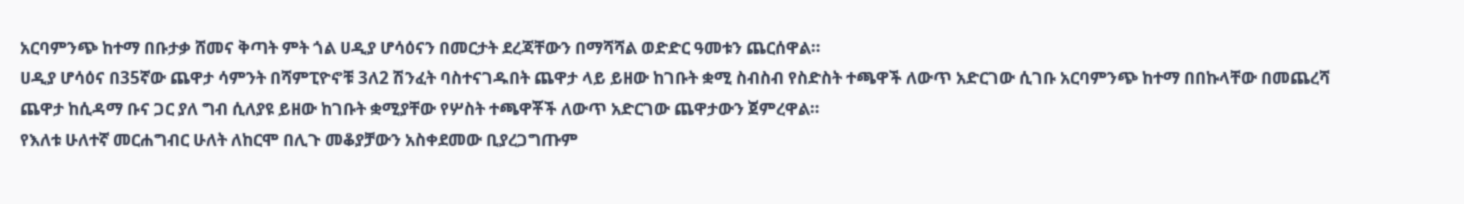አርባምንጭ ከተማ በቡታቃ ሸመና ቅጣት ምት ጎል ሀዲያ ሆሳዕናን በመርታት ደረጃቸውን በማሻሻል ወድድር ዓመቱን ጨርሰዋል።
ሀዲያ ሆሳዕና በ35ኛው ጨዋታ ሳምንት በሻምፒዮኖቹ 3ለ2 ሽንፈት ባስተናገዱበት ጨዋታ ላይ ይዘው ከገቡት ቋሚ ስብስብ የስድስት ተጫዋች ለውጥ አድርገው ሲገቡ አርባምንጭ ከተማ በበኩላቸው በመጨረሻ ጨዋታ ከሲዳማ ቡና ጋር ያለ ግብ ሲለያዩ ይዘው ከገቡት ቋሚያቸው የሦስት ተጫዋቾች ለውጥ አድርገው ጨዋታውን ጀምረዋል።
የእለቱ ሁለተኛ መርሐግብር ሁለት ለከርሞ በሊጉ መቆያቻውን አስቀደመው ቢያረጋግጡም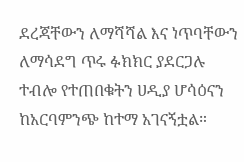ደረጃቸውን ለማሻሻል እና ነጥባቸውን ለማሳደግ ጥሩ ፉክክር ያደርጋሉ ተብሎ የተጠበቁትን ሀዲያ ሆሳዕናን ከአርባምንጭ ከተማ አገናኝቷል።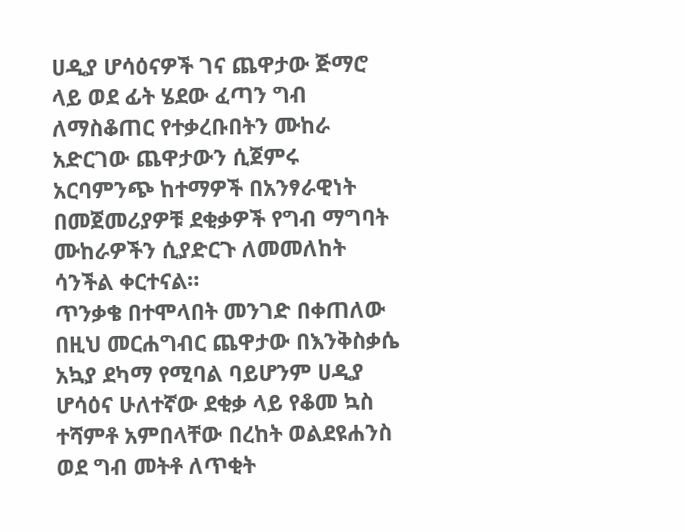ሀዲያ ሆሳዕናዎች ገና ጨዋታው ጅማሮ ላይ ወደ ፊት ሄደው ፈጣን ግብ ለማስቆጠር የተቃረቡበትን ሙከራ አድርገው ጨዋታውን ሲጀምሩ አርባምንጭ ከተማዎች በአንፃራዊነት በመጀመሪያዎቹ ደቂቃዎች የግብ ማግባት ሙከራዎችን ሲያድርጉ ለመመለከት ሳንችል ቀርተናል።
ጥንቃቄ በተሞላበት መንገድ በቀጠለው በዚህ መርሐግብር ጨዋታው በእንቅስቃሴ አኳያ ደካማ የሚባል ባይሆንም ሀዲያ ሆሳዕና ሁለተኛው ደቂቃ ላይ የቆመ ኳስ ተሻምቶ አምበላቸው በረከት ወልደዩሐንስ ወደ ግብ መትቶ ለጥቂት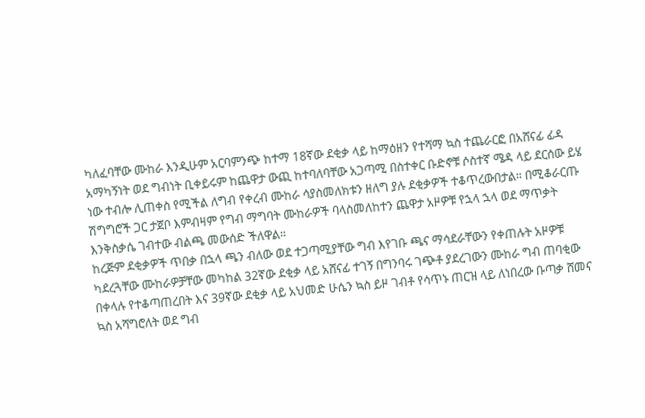ካለፈባቸው ሙከራ እንዲሁም አርባምንጭ ከተማ 18ኛው ደቂቃ ላይ ከማዕዘን የተሻማ ኳስ ተጨራርፎ በአሸናፊ ፊዳ አማካኝነት ወደ ግብነት ቢቀይሩም ከጨዋታ ውጪ ከተባለባቸው አጋጣሚ በስተቀር ቡድኖቹ ሶስተኛ ሜዳ ላይ ደርሰው ይሄ ነው ተብሎ ሊጠቀስ የሚችል ለግብ የቀረብ ሙከራ ሳያስመለክቱን ዘለግ ያሉ ደቂቃዎች ተቆጥረውበታል። በሚቆራርጡ ሽግግሮች ጋር ታጀቦ እምብዛም የግብ ማግባት ሙከራዎች ባላስመለከተን ጨዋታ አዞዎቹ የኋላ ኋላ ወደ ማጥቃት እንቅስቃሴ ገብተው ብልጫ መውሰድ ችለዋል።
ከረጅም ደቂቃዎች ጥበቃ በኋላ ጫን ብለው ወደ ተጋጣሚያቸው ግብ እየገቡ ጫና ማሳደራቸውን የቀጠሉት አዞዎቹ ካደረጓቸው ሙከራዎቻቸው መካከል 32ኛው ደቂቃ ላይ አሸናፊ ተገኝ በግንባሩ ገጭቶ ያደረገውን ሙከራ ግብ ጠባቂው በቀላሉ የተቆጣጠረበት እና 39ኛው ደቂቃ ላይ አህመድ ሁሴን ኳስ ይዞ ገብቶ የሳጥኑ ጠርዝ ላይ ለነበረው ቡጣቃ ሸመና ኳስ አሻግሮለት ወደ ግብ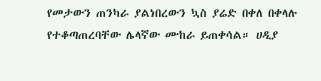የመታውን ጠንካራ ያልነበረውን ኳስ ያሬድ በቀለ በቀላሉ የተቆጣጠረባቸው ሌላኛው ሙከራ ይጠቀሳል። ሀዲያ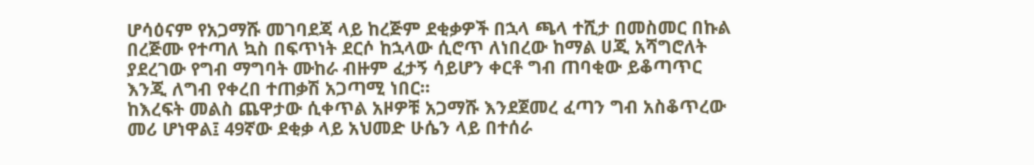ሆሳዕናም የአጋማሹ መገባደጃ ላይ ከረጅም ደቂቃዎች በኋላ ጫላ ተሺታ በመስመር በኩል በረጅሙ የተጣለ ኳስ በፍጥነት ደርሶ ከኋላው ሲሮጥ ለነበረው ከማል ሀጂ አሻግሮለት ያደረገው የግብ ማግባት ሙከራ ብዙም ፈታኝ ሳይሆን ቀርቶ ግብ ጠባቂው ይቆጣጥር እንጂ ለግብ የቀረበ ተጠቃሽ አጋጣሚ ነበር።
ከእረፍት መልስ ጨዋታው ሲቀጥል አዞዎቹ አጋማሹ እንደጀመረ ፈጣን ግብ አስቆጥረው መሪ ሆነዋል፤ 49ኛው ደቂቃ ላይ አህመድ ሁሴን ላይ በተሰራ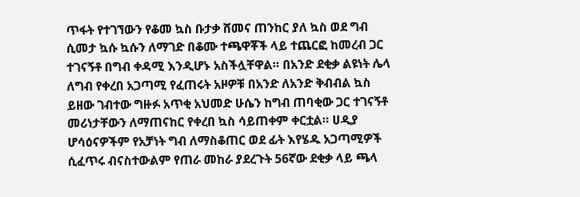ጥፋት የተገኘውን የቆመ ኳስ ቡታቃ ሸመና ጠንከር ያለ ኳስ ወደ ግብ ሲመታ ኳሱ ኳሱን ለማገድ በቆሙ ተጫዋቾች ላይ ተጨርፎ ከመረብ ጋር ተገናኝቶ በግብ ቀዳሚ እንዲሆኑ አስችሏቸዋል። በአንድ ደቂቃ ልዩነት ሌላ ለግብ የቀረበ አጋጣሚ የፈጠሩት አዞዎቹ በአንድ ለአንድ ቅብብል ኳስ ይዘው ገብተው ግዙፉ አጥቂ አህመድ ሁሴን ከግብ ጠባቂው ጋር ተገናኝቶ መሪነታቸውን ለማጠናከር የቀረበ ኳስ ሳይጠቀም ቀርቷል። ሀዲያ ሆሳዕናዎችም የአቻነት ግብ ለማስቆጠር ወደ ፊት እየሄዱ አጋጣሚዎች ሲፈጥሩ ብናስተውልም የጠራ መከራ ያደረጉት 56ኛው ደቂቃ ላይ ጫላ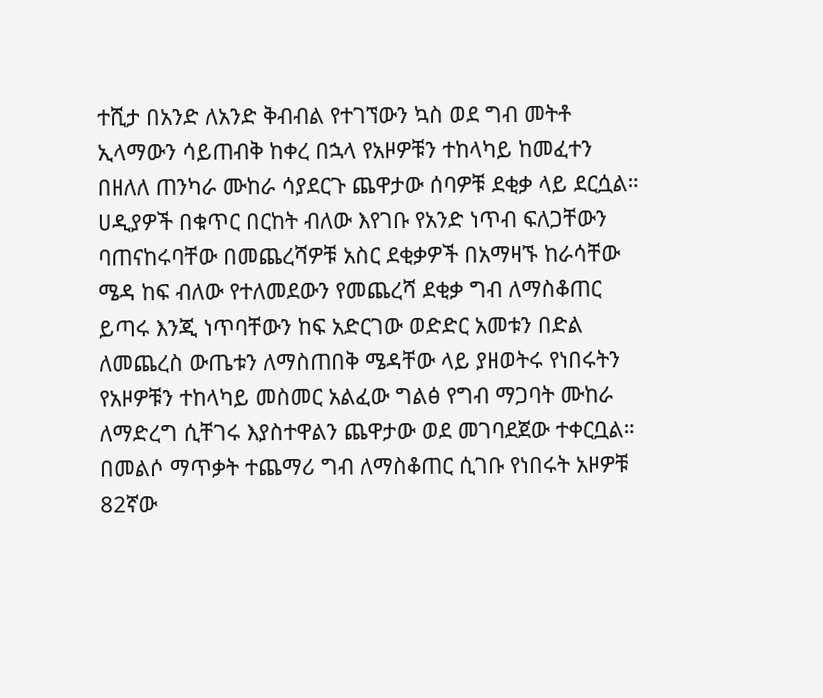ተሺታ በአንድ ለአንድ ቅብብል የተገኘውን ኳስ ወደ ግብ መትቶ ኢላማውን ሳይጠብቅ ከቀረ በኋላ የአዞዎቹን ተከላካይ ከመፈተን በዘለለ ጠንካራ ሙከራ ሳያደርጉ ጨዋታው ሰባዎቹ ደቂቃ ላይ ደርሷል።
ሀዲያዎች በቁጥር በርከት ብለው እየገቡ የአንድ ነጥብ ፍለጋቸውን ባጠናከሩባቸው በመጨረሻዎቹ አስር ደቂቃዎች በአማዛኙ ከራሳቸው ሜዳ ከፍ ብለው የተለመደውን የመጨረሻ ደቂቃ ግብ ለማስቆጠር ይጣሩ እንጂ ነጥባቸውን ከፍ አድርገው ወድድር አመቱን በድል ለመጨረስ ውጤቱን ለማስጠበቅ ሜዳቸው ላይ ያዘወትሩ የነበሩትን የአዞዎቹን ተከላካይ መስመር አልፈው ግልፅ የግብ ማጋባት ሙከራ ለማድረግ ሲቸገሩ እያስተዋልን ጨዋታው ወደ መገባደጀው ተቀርቧል። በመልሶ ማጥቃት ተጨማሪ ግብ ለማስቆጠር ሲገቡ የነበሩት አዞዎቹ 82ኛው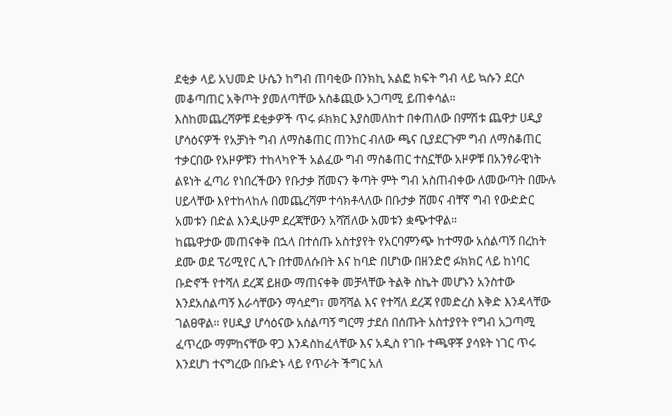ደቂቃ ላይ አህመድ ሁሴን ከግብ ጠባቂው በንክኪ አልፎ ክፍት ግብ ላይ ኳሱን ደርሶ መቆጣጠር አቅጦት ያመለጣቸው አስቆጪው አጋጣሚ ይጠቀሳል።
እስከመጨረሻዎቹ ደቂቃዎች ጥሩ ፉክክር እያስመለከተ በቀጠለው በምሽቱ ጨዋታ ሀዲያ ሆሳዕናዎች የአቻነት ግብ ለማስቆጠር ጠንከር ብለው ጫና ቢያደርጉም ግብ ለማስቆጠር ተቃርበው የአዞዎቹን ተከላካዮች አልፈው ግብ ማስቆጠር ተስኗቸው አዞዎቹ በአንፃራዊነት ልዩነት ፈጣሪ የነበረችውን የቡታቃ ሸመናን ቅጣት ምት ግብ አስጠብቀው ለመውጣት በሙሉ ሀይላቸው እየተከላከሉ በመጨረሻም ተሳክቶላለው በቡታቃ ሸመና ብቸኛ ግብ የውድድር አመቱን በድል እንዲሁም ደረጃቸውን አሻሽለው አመቱን ቋጭተዋል።
ከጨዋታው መጠናቀቅ በኋላ በተሰጡ አስተያየት የአርባምንጭ ከተማው አሰልጣኝ በረከት ደሙ ወደ ፕሪሚየር ሊጉ በተመለሱበት እና ከባድ በሆነው በዘንድሮ ፉክክር ላይ ከነባር ቡድኖች የተሻለ ደረጃ ይዘው ማጠናቀቅ መቻላቸው ትልቅ ስኬት መሆኑን አንስተው እንደአሰልጣኝ እራሳቸውን ማሳደግ፣ መሻሻል እና የተሻለ ደረጃ የመድረስ እቅድ እንዳላቸው ገልፀዋል። የሀዲያ ሆሳዕናው አሰልጣኝ ግርማ ታደሰ በሰጡት አስተያየት የግብ አጋጣሚ ፈጥረው ማምከናቸው ዋጋ እንዳስከፈላቸው እና አዲስ የገቡ ተጫዋቾ ያሳዩት ነገር ጥሩ እንደሆነ ተናግረው በቡድኑ ላይ የጥራት ችግር አለ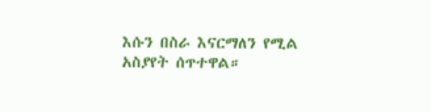እሱን በስራ እናርማለን የሚል አስያየት ሰጥተዋል።